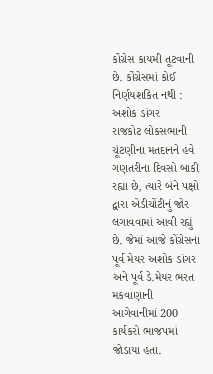કોંગ્રેસ કાયમી તૂટવાની છે. કોંગ્રેસમાં કોઈ નિર્ણયશકિત નથી : અશોક ડાંગર
રાજકોટ લોકસભાની ચૂંટણીના મતદાનને હવે ગણતરીના દિવસો બાકી રહ્યા છે, ત્યારે બંને પક્ષો દ્વારા એડીચોંટીનું જોર લગાવવામાં આવી રહ્યું છે. જેમાં આજે કોંગ્રેસના પૂર્વ મેયર અશોક ડાંગર અને પૂર્વ ડે.મેયર ભરત મકવાણાની આગેવાનીમાં 200 કાર્યકરો ભાજપમાં જોડાયા હતા.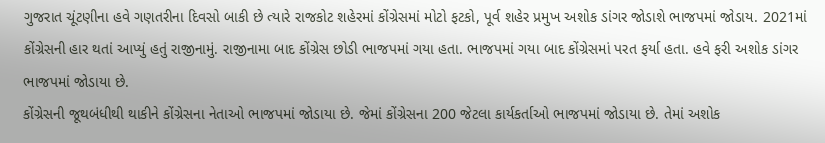ગુજરાત ચૂંટણીના હવે ગણતરીના દિવસો બાકી છે ત્યારે રાજકોટ શહેરમાં કોંગ્રેસમાં મોટો ફટકો, પૂર્વ શહેર પ્રમુખ અશોક ડાંગર જોડાશે ભાજપમાં જોડાય. 2021માં કોંગ્રેસની હાર થતાં આપ્યું હતું રાજીનામું. રાજીનામા બાદ કોંગ્રેસ છોડી ભાજપમાં ગયા હતા. ભાજપમાં ગયા બાદ કોંગ્રેસમાં પરત ફર્યા હતા. હવે ફરી અશોક ડાંગર ભાજપમાં જોડાયા છે.
કોંગ્રેસની જૂથબંધીથી થાકીને કોંગ્રેસના નેતાઓ ભાજપમાં જોડાયા છે. જેમાં કોંગ્રેસના 200 જેટલા કાર્યકર્તાઓ ભાજપમાં જોડાયા છે. તેમાં અશોક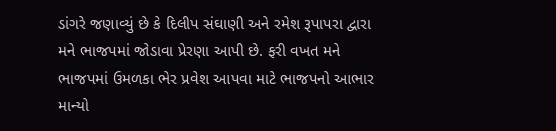ડાંગરે જણાવ્યું છે કે દિલીપ સંઘાણી અને રમેશ રૂપાપરા દ્વારા મને ભાજપમાં જોડાવા પ્રેરણા આપી છે. ફરી વખત મને ભાજપમાં ઉમળકા ભેર પ્રવેશ આપવા માટે ભાજપનો આભાર માન્યો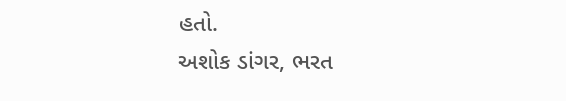હતો.
અશોક ડાંગર, ભરત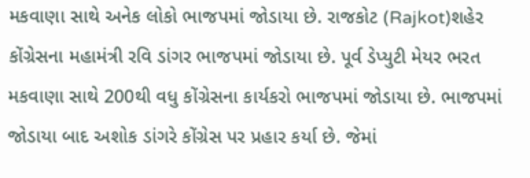મકવાણા સાથે અનેક લોકો ભાજપમાં જોડાયા છે. રાજકોટ (Rajkot)શહેર કોંગ્રેસના મહામંત્રી રવિ ડાંગર ભાજપમાં જોડાયા છે. પૂર્વ ડેપ્યુટી મેયર ભરત મકવાણા સાથે 200થી વધુ કોંગ્રેસના કાર્યકરો ભાજપમાં જોડાયા છે. ભાજપમાં જોડાયા બાદ અશોક ડાંગરે કોંગ્રેસ પર પ્રહાર કર્યા છે. જેમાં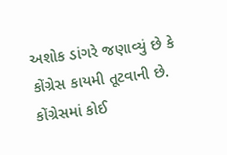અશોક ડાંગરે જણાવ્યું છે કે કોંગ્રેસ કાયમી તૂટવાની છે. કોંગ્રેસમાં કોઈ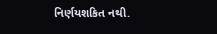નિર્ણયશકિત નથી.